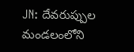JN: దేవరుప్పుల మండలంలోని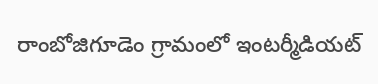రాంబోజిగూడెం గ్రామంలో ఇంటర్మీడియట్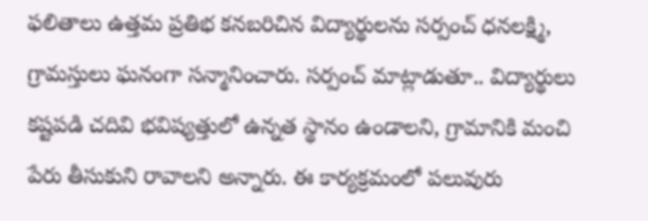ఫలితాలు ఉత్తమ ప్రతిభ కనబరిచిన విద్యార్థులను సర్పంచ్ ధనలక్ష్మి, గ్రామస్తులు ఘనంగా సన్మానించారు. సర్పంచ్ మాట్లాడుతూ.. విద్యార్థులు కష్టపడి చదివి భవిష్యత్తులో ఉన్నత స్థానం ఉండాలని, గ్రామానికి మంచి పేరు తీసుకుని రావాలని అన్నారు. ఈ కార్యక్రమంలో పలువురు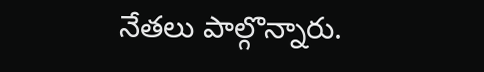నేతలు పాల్గొన్నారు.